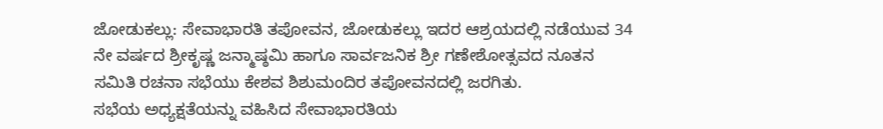ಜೋಡುಕಲ್ಲು: ಸೇವಾಭಾರತಿ ತಪೋವನ, ಜೋಡುಕಲ್ಲು ಇದರ ಆಶ್ರಯದಲ್ಲಿ ನಡೆಯುವ 34 ನೇ ವರ್ಷದ ಶ್ರೀಕೃಷ್ಣ ಜನ್ಮಾಷ್ಠಮಿ ಹಾಗೂ ಸಾರ್ವಜನಿಕ ಶ್ರೀ ಗಣೇಶೋತ್ಸವದ ನೂತನ ಸಮಿತಿ ರಚನಾ ಸಭೆಯು ಕೇಶವ ಶಿಶುಮಂದಿರ ತಪೋವನದಲ್ಲಿ ಜರಗಿತು.
ಸಭೆಯ ಅಧ್ಯಕ್ಷತೆಯನ್ನು ವಹಿಸಿದ ಸೇವಾಭಾರತಿಯ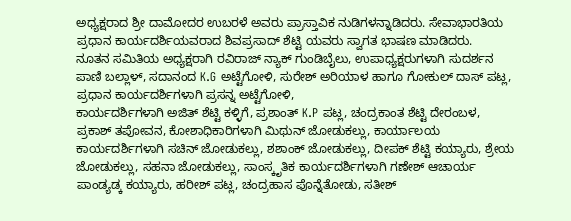ಅಧ್ಯಕ್ಷರಾದ ಶ್ರೀ ದಾಮೋದರ ಉಬರಳೆ ಅವರು ಪ್ರಾಸ್ತಾವಿಕ ನುಡಿಗಳನ್ನಾಡಿದರು. ಸೇವಾಭಾರತಿಯ ಪ್ರಧಾನ ಕಾರ್ಯದರ್ಶಿಯವರಾದ ಶಿವಪ್ರಸಾದ್ ಶೆಟ್ಟಿ ಯವರು ಸ್ವಾಗತ ಭಾಷಣ ಮಾಡಿದರು.
ನೂತನ ಸಮಿತಿಯ ಅಧ್ಯಕ್ಷರಾಗಿ ರವಿರಾಜ್ ನ್ಯಾಕ್ ಗುಂಡಿಬೈಲು, ಉಪಾಧ್ಯಕ್ಷರುಗಳಾಗಿ ಸುದರ್ಶನ ಪಾಣಿ ಬಲ್ಲಾಳ್, ಸದಾನಂದ K.G ಅಟ್ಟೆಗೋಳಿ, ಸುರೇಶ್ ಅರಿಯಾಳ ಹಾಗೂ ಗೋಕುಲ್ ದಾಸ್ ಪಟ್ಲ,
ಪ್ರಧಾನ ಕಾರ್ಯದರ್ಶಿಗಳಾಗಿ ಪ್ರಸನ್ನ ಅಟ್ಟೆಗೋಳಿ,
ಕಾರ್ಯದರ್ಶಿಗಳಾಗಿ ಅಜಿತ್ ಶೆಟ್ಟಿ ಕಳ್ಳಿಗೆ, ಪ್ರಶಾಂತ್ K.P ಪಟ್ಲ, ಚಂದ್ರಕಾಂತ ಶೆಟ್ಟಿ ದೇರಂಬಳ, ಪ್ರಕಾಶ್ ತಪೋವನ, ಕೋಶಾಧಿಕಾರಿಗಳಾಗಿ ಮಿಥುನ್ ಜೋಡುಕಲ್ಲು, ಕಾರ್ಯಾಲಯ ಕಾರ್ಯದರ್ಶಿಗಳಾಗಿ ಸಚಿನ್ ಜೋಡುಕಲ್ಲು, ಶಶಾಂಕ್ ಜೋಡುಕಲ್ಲು, ದೀಪಕ್ ಶೆಟ್ಟಿ ಕಯ್ಯಾರು, ಶ್ರೇಯ ಜೋಡುಕಲ್ಲು, ಸಹನಾ ಜೋಡುಕಲ್ಲು, ಸಾಂಸ್ಕೃತಿಕ ಕಾರ್ಯದರ್ಶಿಗಳಾಗಿ ಗಣೇಶ್ ಆಚಾರ್ಯ ಪಾಂಡ್ಯಡ್ಕ ಕಯ್ಯಾರು, ಹರೀಶ್ ಪಟ್ಲ, ಚಂದ್ರಹಾಸ ಪೊನ್ನೆತೋಡು, ಸತೀಶ್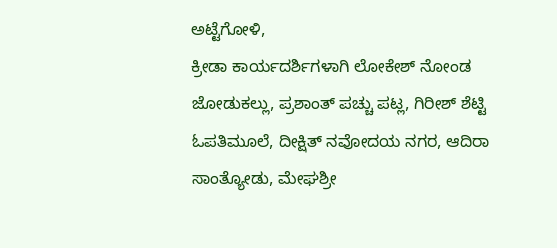ಅಟ್ಟೆಗೋಳಿ,
ಕ್ರೀಡಾ ಕಾರ್ಯದರ್ಶಿಗಳಾಗಿ ಲೋಕೇಶ್ ನೋಂಡ ಜೋಡುಕಲ್ಲು, ಪ್ರಶಾಂತ್ ಪಚ್ಚು ಪಟ್ಲ, ಗಿರೀಶ್ ಶೆಟ್ಟಿ ಓಪತಿಮೂಲೆ, ದೀಕ್ಷಿತ್ ನವೋದಯ ನಗರ, ಆದಿರಾ ಸಾಂತ್ಯೋಡು, ಮೇಘಶ್ರೀ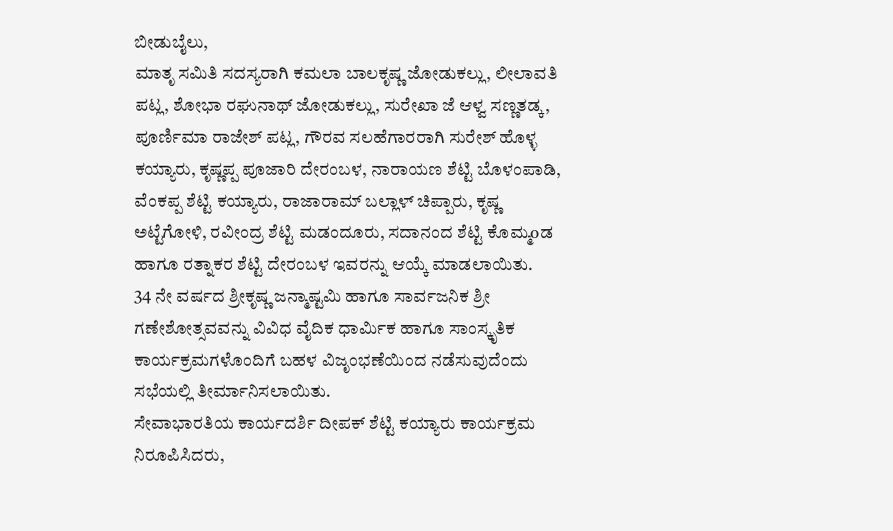ಬೀಡುಬೈಲು,
ಮಾತೃ ಸಮಿತಿ ಸದಸ್ಯರಾಗಿ ಕಮಲಾ ಬಾಲಕೃಷ್ಣ ಜೋಡುಕಲ್ಲು, ಲೀಲಾವತಿ ಪಟ್ಲ, ಶೋಭಾ ರಘುನಾಥ್ ಜೋಡುಕಲ್ಲು, ಸುರೇಖಾ ಜೆ ಆಳ್ವ ಸಣ್ಣತಡ್ಕ, ಪೂರ್ಣಿಮಾ ರಾಜೇಶ್ ಪಟ್ಲ, ಗೌರವ ಸಲಹೆಗಾರರಾಗಿ ಸುರೇಶ್ ಹೊಳ್ಳ ಕಯ್ಯಾರು, ಕೃಷ್ಣಪ್ಪ ಪೂಜಾರಿ ದೇರಂಬಳ, ನಾರಾಯಣ ಶೆಟ್ಟಿ ಬೊಳಂಪಾಡಿ, ವೆಂಕಪ್ಪ ಶೆಟ್ಟಿ ಕಯ್ಯಾರು, ರಾಜಾರಾಮ್ ಬಲ್ಲಾಳ್ ಚಿಪ್ಪಾರು, ಕೃಷ್ಣ ಅಟ್ಟೆಗೋಳಿ, ರವೀಂದ್ರ ಶೆಟ್ಟಿ ಮಡಂದೂರು, ಸದಾನಂದ ಶೆಟ್ಟಿ ಕೊಮ್ಮoಡ ಹಾಗೂ ರತ್ನಾಕರ ಶೆಟ್ಟಿ ದೇರಂಬಳ ಇವರನ್ನು ಆಯ್ಕೆ ಮಾಡಲಾಯಿತು.
34 ನೇ ವರ್ಷದ ಶ್ರೀಕೃಷ್ಣ ಜನ್ಮಾಷ್ಟಮಿ ಹಾಗೂ ಸಾರ್ವಜನಿಕ ಶ್ರೀ ಗಣೇಶೋತ್ಸವವನ್ನು ವಿವಿಧ ವೈದಿಕ ಧಾರ್ಮಿಕ ಹಾಗೂ ಸಾಂಸ್ಕೃತಿಕ ಕಾರ್ಯಕ್ರಮಗಳೊಂದಿಗೆ ಬಹಳ ವಿಜೃಂಭಣೆಯಿಂದ ನಡೆಸುವುದೆಂದು ಸಭೆಯಲ್ಲಿ ತೀರ್ಮಾನಿಸಲಾಯಿತು.
ಸೇವಾಭಾರತಿಯ ಕಾರ್ಯದರ್ಶಿ ದೀಪಕ್ ಶೆಟ್ಟಿ ಕಯ್ಯಾರು ಕಾರ್ಯಕ್ರಮ ನಿರೂಪಿಸಿದರು,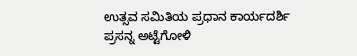ಉತ್ಸವ ಸಮಿತಿಯ ಪ್ರಧಾನ ಕಾರ್ಯದರ್ಶಿ ಪ್ರಸನ್ನ ಅಟ್ಟೆಗೋಳಿ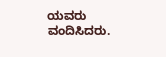ಯವರು ವಂದಿಸಿದರು.